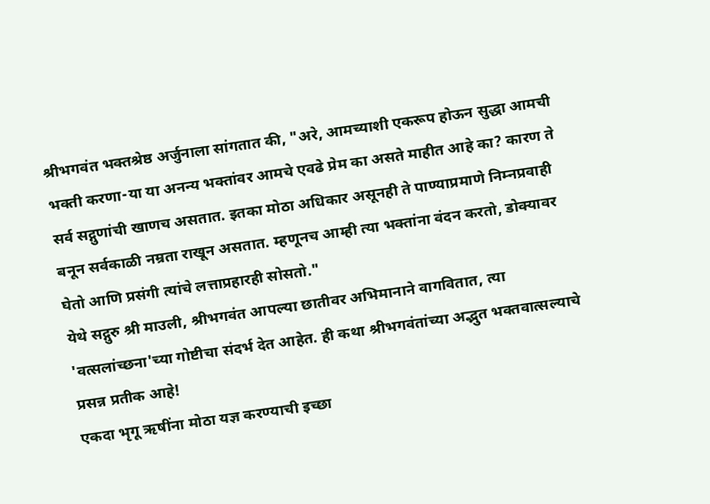श्रीभगवंत भक्तश्रेष्ठ अर्जुनाला सांगतात की, "अरे, आमच्याशी एकरूप होऊन सुद्धा आमची भक्ती करणा-या या अनन्य भक्तांवर आमचे एवढे प्रेम का असते माहीत आहे का? कारण ते सर्व सद्गुणांची खाणच असतात. इतका मोठा अधिकार असूनही ते पाण्याप्रमाणे निम्नप्रवाही बनून सर्वकाळी नम्रता राखून असतात. म्हणूनच आम्ही त्या भक्तांना वंदन करतो, डोक्यावर घेतो आणि प्रसंगी त्यांचे लत्ताप्रहारही सोसतो."
येथे सद्गुरु श्री माउली, श्रीभगवंत आपल्या छातीवर अभिमानाने वागवितात, त्या 'वत्सलांच्छना'च्या गोष्टीचा संदर्भ देत आहेत. ही कथा श्रीभगवंतांच्या अद्भुत भक्तवात्सल्याचे प्रसन्न प्रतीक आहे!
एकदा भृगू ऋषींना मोठा यज्ञ करण्याची इच्छा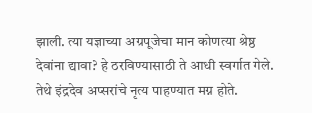झाली. त्या यज्ञाच्या अग्रपूजेचा मान कोणत्या श्रेष्ठ देवांना द्यावा? हे ठरविण्यासाठी ते आधी स्वर्गात गेले. तेथे इंद्रदेव अप्सरांचे नृत्य पाहण्यात मग्न होते.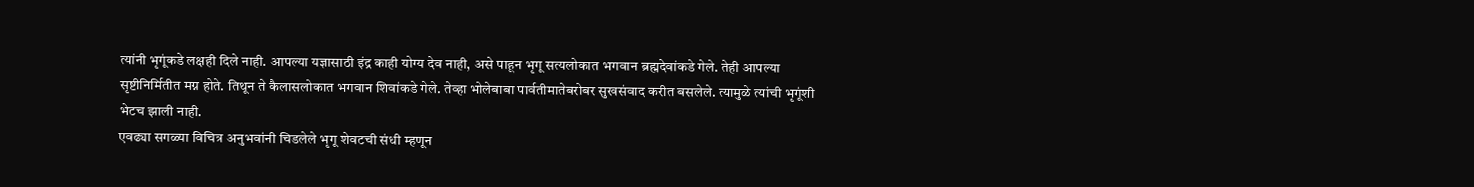त्यांनी भृगूंकडे लक्षही दिले नाही. आपल्या यज्ञासाठी इंद्र काही योग्य देव नाही, असे पाहून भृगू सत्यलोकात भगवान ब्रह्मदेवांकडे गेले. तेही आपल्या सृष्टीनिर्मितीत मग्न होते. तिथून ते कैलासलोकात भगवान शिवांकडे गेले. तेव्हा भोलेबाबा पार्वतीमातेबरोबर सुखसंवाद करीत बसलेले. त्यामुळे त्यांची भृगूंशी भेटच झाली नाही.
एवढ्या सगळ्या विचित्र अनुभवांनी चिडलेले भृगू शेवटची संधी म्हणून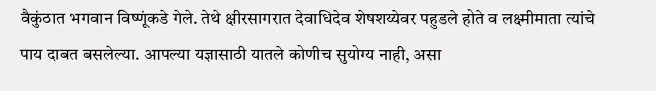वैकुंठात भगवान विष्णूंकडे गेले. तेथे क्षीरसागरात देवाधिदेव शेषशय्येवर पहुडले होते व लक्ष्मीमाता त्यांचे पाय दाबत बसलेल्या. आपल्या यज्ञासाठी यातले कोणीच सुयोग्य नाही, असा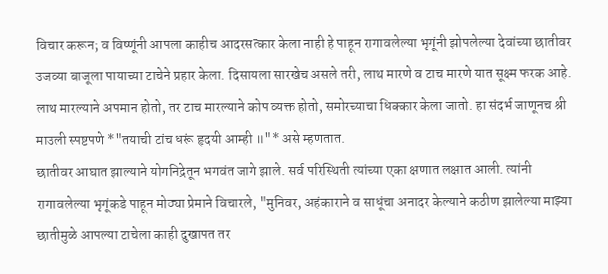विचार करून; व विष्णूंनी आपला काहीच आदरसत्कार केला नाही हे पाहून रागावलेल्या भृगूंनी झोपलेल्या देवांच्या छातीवर उजव्या बाजूला पायाच्या टाचेने प्रहार केला. दिसायला सारखेच असले तरी, लाथ मारणे व टाच मारणे यात सूक्ष्म फरक आहे. लाथ मारल्याने अपमान होतो, तर टाच मारल्याने कोप व्यक्त होतो, समोरच्याचा धिक्कार केला जातो. हा संदर्भ जाणूनच श्री माउली स्पष्टपणे *"तयाची टांच धरूं हृदयी आम्ही ॥"* असे म्हणतात.
छातीवर आघात झाल्याने योगनिद्रेतून भगवंत जागे झाले. सर्व परिस्थिती त्यांच्या एका क्षणात लक्षात आली. त्यांनी रागावलेल्या भृगूंकडे पाहून मोठ्या प्रेमाने विचारले, "मुनिवर, अहंकाराने व साधूंचा अनादर केल्याने कठीण झालेल्या माझ्या छातीमुळे आपल्या टाचेला काही दुखापत तर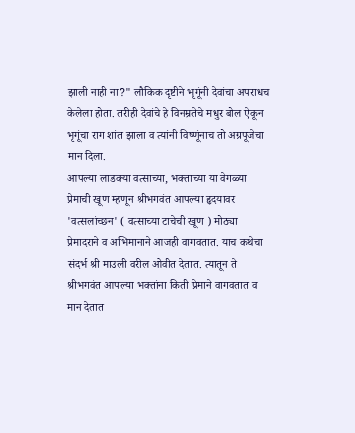झाली नाही ना?" लौकिक दृष्टीने भृगूंनी देवांचा अपराधच केलेला होता. तरीही देवांचे हे विनम्रतेचे मधुर बोल ऐकून भृगूंचा राग शांत झाला व त्यांनी विष्णूंनाच तो अग्रपूजेचा मान दिला.
आपल्या लाडक्या वत्साच्या, भक्ताच्या या वेगळ्या प्रेमाची खूण म्हणून श्रीभगवंत आपल्या हृदयावर 'वत्सलांच्छन' ( वत्साच्या टाचेची खूण ) मोठ्या प्रेमादराने व अभिमानाने आजही वागवतात. याच कथेचा संदर्भ श्री माउली वरील ओवीत देतात. त्यातून ते श्रीभगवंत आपल्या भक्तांना किती प्रेमाने वागवतात व मान देतात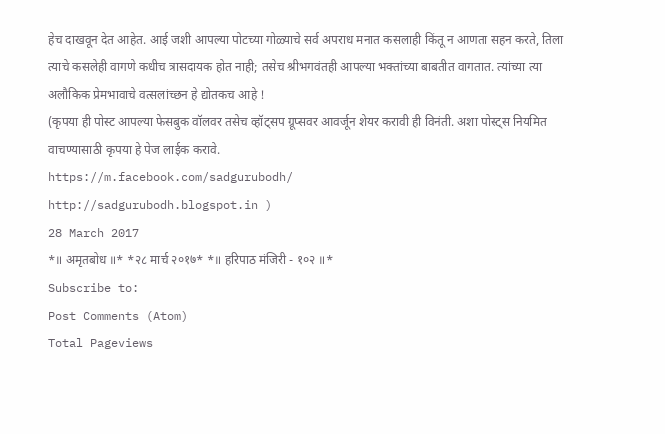हेच दाखवून देत आहेत. आई जशी आपल्या पोटच्या गोळ्याचे सर्व अपराध मनात कसलाही किंतू न आणता सहन करते, तिला त्याचे कसलेही वागणे कधीच त्रासदायक होत नाही; तसेच श्रीभगवंतही आपल्या भक्तांच्या बाबतीत वागतात. त्यांच्या त्या अलौकिक प्रेमभावाचे वत्सलांच्छन हे द्योतकच आहे !
(कृपया ही पोस्ट आपल्या फेसबुक वॉलवर तसेच व्हॉट्सप ग्रूप्सवर आवर्जून शेयर करावी ही विनंती. अशा पोस्ट्स नियमित वाचण्यासाठी कृपया हे पेज लाईक करावे.
https://m.facebook.com/sadgurubodh/
http://sadgurubodh.blogspot.in )
28 March 2017
*॥ अमृतबोध ॥* *२८ मार्च २०१७* *॥ हरिपाठ मंजिरी - १०२ ॥*
Subscribe to:
Post Comments (Atom)
Total Pageviews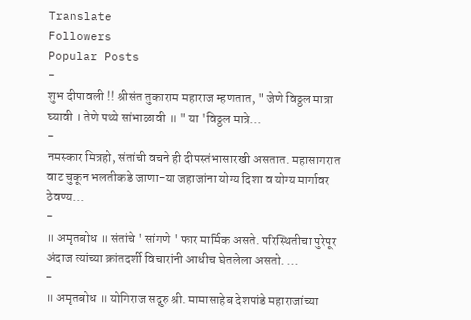Translate
Followers
Popular Posts
-
शुभ दीपावली !! श्रीसंत तुकाराम महाराज म्हणतात, " जेणे विठ्ठल मात्रा घ्यावी । तेणे पथ्ये सांभाळावी ॥ " या 'विठ्ठल मात्रे...
-
नमस्कार मित्रहो, संतांची वचने ही दीपस्तंभासारखी असतात. महासागरात वाट चुकून भलतीकडे जाणा-या जहाजांना योग्य दिशा व योग्य मार्गावर ठेवण्य...
-
॥ अमृतबोध ॥ संतांचे ' सांगणे ' फार मार्मिक असते. परिस्थितीचा पुरेपूर अंदाज त्यांच्या क्रांतदर्शी विचारांनी आधीच घेतलेला असतो. ...
-
॥ अमृतबोध ॥ योगिराज सद्गुरु श्री. मामासाहेब देशपांडे महाराजांच्या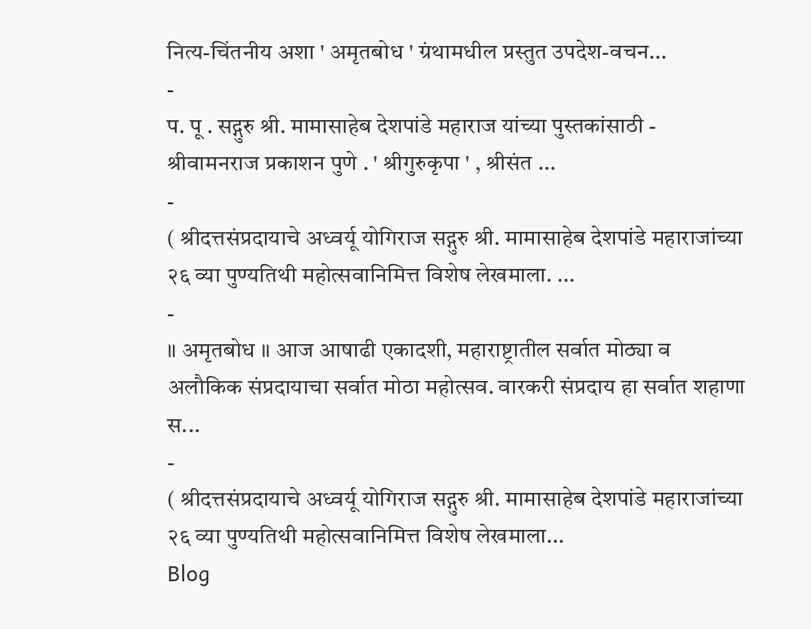नित्य-चिंतनीय अशा ' अमृतबोध ' ग्रंथामधील प्रस्तुत उपदेश-वचन...
-
प. पू . सद्गुरु श्री. मामासाहेब देशपांडे महाराज यांच्या पुस्तकांसाठी - श्रीवामनराज प्रकाशन पुणे . ' श्रीगुरुकृपा ' , श्रीसंत ...
-
( श्रीदत्तसंप्रदायाचे अध्वर्यू योगिराज सद्गुरु श्री. मामासाहेब देशपांडे महाराजांच्या २६ व्या पुण्यतिथी महोत्सवानिमित्त विशेष लेखमाला. ...
-
॥ अमृतबोध ॥ आज आषाढी एकादशी, महाराष्ट्रातील सर्वात मोठ्या व अलौकिक संप्रदायाचा सर्वात मोठा महोत्सव. वारकरी संप्रदाय हा सर्वात शहाणा स...
-
( श्रीदत्तसंप्रदायाचे अध्वर्यू योगिराज सद्गुरु श्री. मामासाहेब देशपांडे महाराजांच्या २६ व्या पुण्यतिथी महोत्सवानिमित्त विशेष लेखमाला...
Blog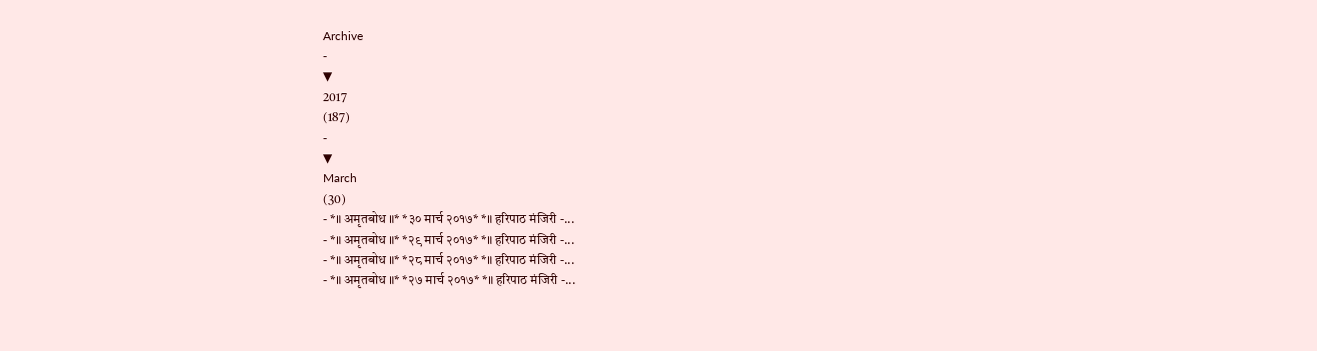Archive
-
▼
2017
(187)
-
▼
March
(30)
- *॥ अमृतबोध ॥* *३० मार्च २०१७* *॥ हरिपाठ मंजिरी -...
- *॥ अमृतबोध ॥* *२९ मार्च २०१७* *॥ हरिपाठ मंजिरी -...
- *॥ अमृतबोध ॥* *२८ मार्च २०१७* *॥ हरिपाठ मंजिरी -...
- *॥ अमृतबोध ॥* *२७ मार्च २०१७* *॥ हरिपाठ मंजिरी -...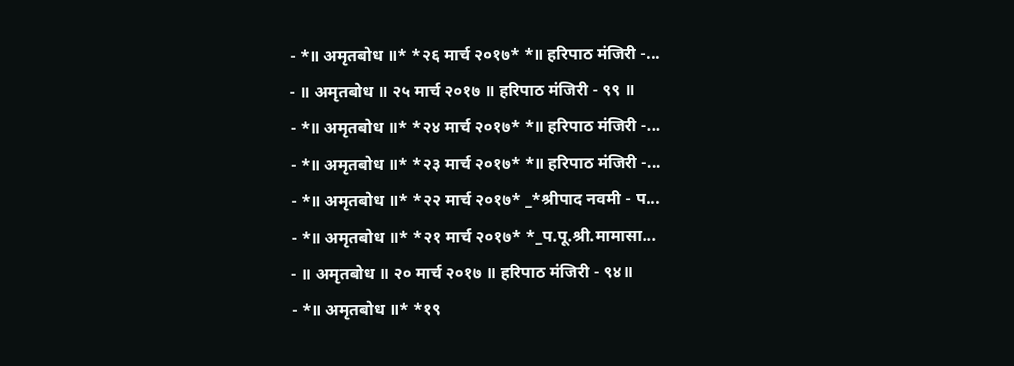- *॥ अमृतबोध ॥* *२६ मार्च २०१७* *॥ हरिपाठ मंजिरी -...
- ॥ अमृतबोध ॥ २५ मार्च २०१७ ॥ हरिपाठ मंजिरी - ९९ ॥
- *॥ अमृतबोध ॥* *२४ मार्च २०१७* *॥ हरिपाठ मंजिरी -...
- *॥ अमृतबोध ॥* *२३ मार्च २०१७* *॥ हरिपाठ मंजिरी -...
- *॥ अमृतबोध ॥* *२२ मार्च २०१७* _*श्रीपाद नवमी - प...
- *॥ अमृतबोध ॥* *२१ मार्च २०१७* *_प.पू.श्री.मामासा...
- ॥ अमृतबोध ॥ २० मार्च २०१७ ॥ हरिपाठ मंजिरी - ९४॥
- *॥ अमृतबोध ॥* *१९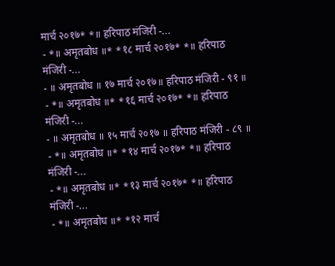मार्च २०१७* *॥ हरिपाठ मंजिरी -...
- *॥ अमृतबोध ॥* *१८ मार्च २०१७* *॥ हरिपाठ मंजिरी -...
- ॥ अमृतबोध ॥ १७ मार्च २०१७॥ हरिपाठ मंजिरी - ९१ ॥
- *॥ अमृतबोध ॥* *१६ मार्च २०१७* *॥ हरिपाठ मंजिरी -...
- ॥ अमृतबोध ॥ १५ मार्च २०१७ ॥ हरिपाठ मंजिरी - ८९ ॥
- *॥ अमृतबोध ॥* *१४ मार्च २०१७* *॥ हरिपाठ मंजिरी -...
- *॥ अमृतबोध ॥* *१३ मार्च २०१७* *॥ हरिपाठ मंजिरी -...
- *॥ अमृतबोध ॥* *१२ मार्च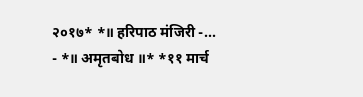२०१७* *॥ हरिपाठ मंजिरी -...
- *॥ अमृतबोध ॥* *११ मार्च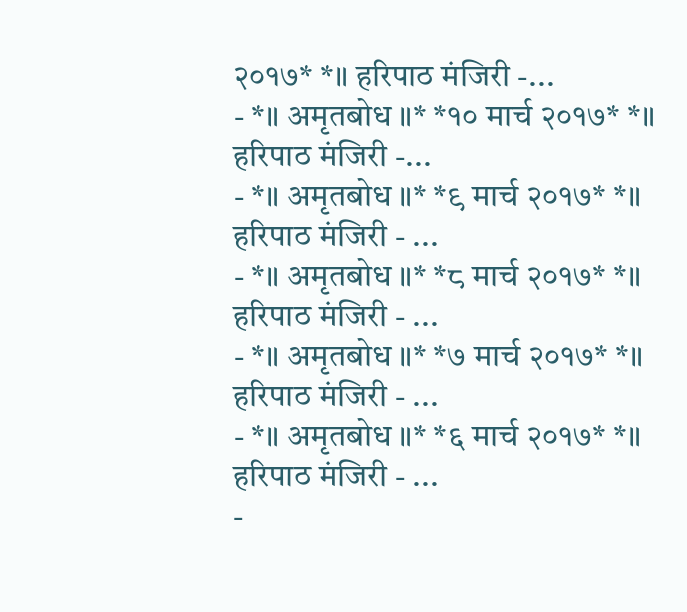२०१७* *॥ हरिपाठ मंजिरी -...
- *॥ अमृतबोध ॥* *१० मार्च २०१७* *॥ हरिपाठ मंजिरी -...
- *॥ अमृतबोध ॥* *९ मार्च २०१७* *॥ हरिपाठ मंजिरी - ...
- *॥ अमृतबोध ॥* *८ मार्च २०१७* *॥ हरिपाठ मंजिरी - ...
- *॥ अमृतबोध ॥* *७ मार्च २०१७* *॥ हरिपाठ मंजिरी - ...
- *॥ अमृतबोध ॥* *६ मार्च २०१७* *॥ हरिपाठ मंजिरी - ...
-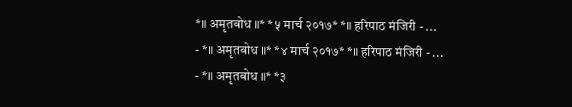*॥ अमृतबोध ॥* *५ मार्च २०१७* *॥ हरिपाठ मंजिरी - ...
- *॥ अमृतबोध ॥* *४ मार्च २०१७* *॥ हरिपाठ मंजिरी - ...
- *॥ अमृतबोध ॥* *३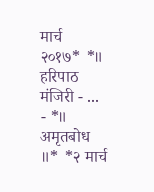मार्च २०१७* *॥ हरिपाठ मंजिरी - ...
- *॥ अमृतबोध ॥* *२ मार्च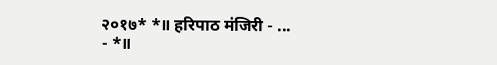२०१७* *॥ हरिपाठ मंजिरी - ...
- *॥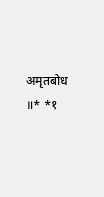अमृतबोध ॥* *१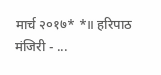मार्च २०१७* *॥ हरिपाठ मंजिरी - ...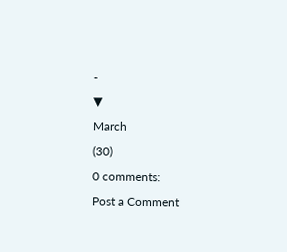-
▼
March
(30)
0 comments:
Post a Comment